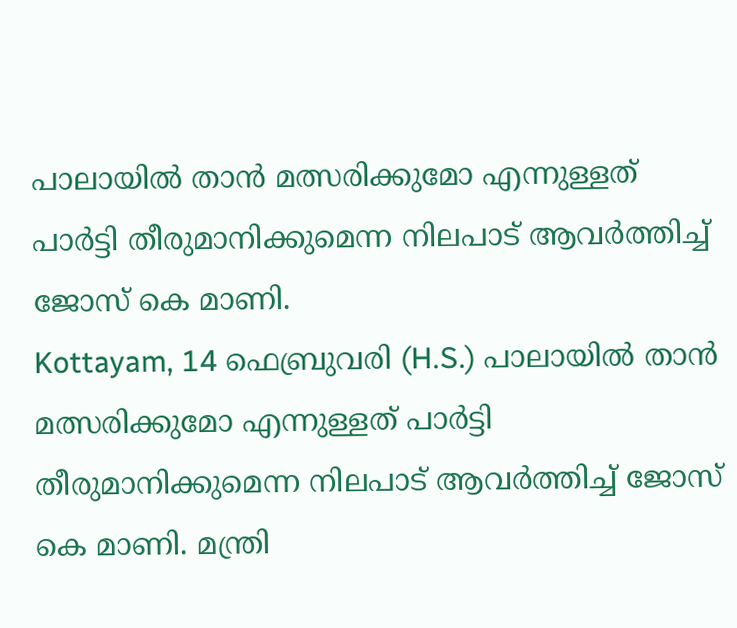പാലായില്‍ താൻ മത്സരിക്കുമോ എന്നുള്ളത് പാർട്ടി തീരുമാനിക്കുമെന്ന നിലപാട് ആവർത്തിച്ച്‌ ജോസ് കെ മാണി.
Kottayam, 14 ഫെബ്രുവരി (H.S.) പാലായില്‍ താൻ മത്സരിക്കുമോ എന്നുള്ളത് പാർട്ടി തീരുമാനിക്കുമെന്ന നിലപാട് ആവർത്തിച്ച്‌ ജോസ് കെ മാണി. മന്ത്രി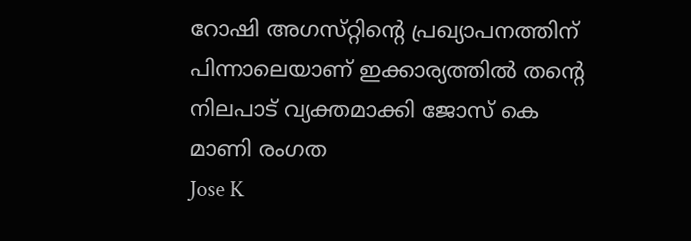റോഷി അഗസ്‌റ്റിന്റെ പ്രഖ്യാപനത്തിന് പിന്നാലെയാണ് ഇക്കാര്യത്തില്‍ തന്റെ നിലപാട് വ്യക്തമാക്കി ജോസ് കെ മാണി രംഗത
Jose K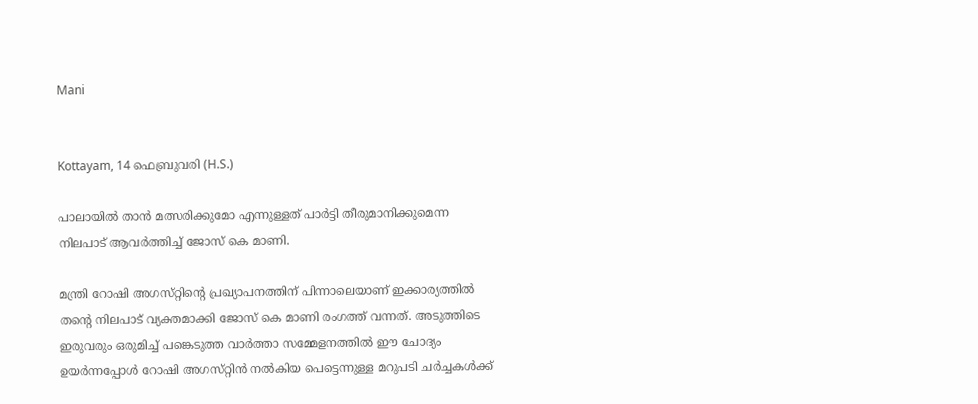Mani


Kottayam, 14 ഫെബ്രുവരി (H.S.)

പാലായില്‍ താൻ മത്സരിക്കുമോ എന്നുള്ളത് പാർട്ടി തീരുമാനിക്കുമെന്ന നിലപാട് ആവർത്തിച്ച്‌ ജോസ് കെ മാണി.

മന്ത്രി റോഷി അഗസ്‌റ്റിന്റെ പ്രഖ്യാപനത്തിന് പിന്നാലെയാണ് ഇക്കാര്യത്തില്‍ തന്റെ നിലപാട് വ്യക്തമാക്കി ജോസ് കെ മാണി രംഗത്ത് വന്നത്. അടുത്തിടെ ഇരുവരും ഒരുമിച്ച്‌ പങ്കെടുത്ത വാർത്താ സമ്മേളനത്തില്‍ ഈ ചോദ്യം ഉയർന്നപ്പോള്‍ റോഷി അഗസ്‌റ്റിൻ നല്‍കിയ പെട്ടെന്നുള്ള മറുപടി ചർച്ചകള്‍ക്ക്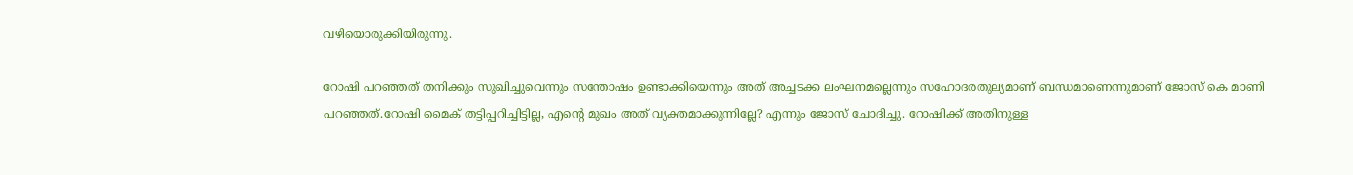വഴിയൊരുക്കിയിരുന്നു.

റോഷി പറഞ്ഞത് തനിക്കും സുഖിച്ചുവെന്നും സന്തോഷം ഉണ്ടാക്കിയെന്നും അത് അച്ചടക്ക ലംഘനമല്ലെന്നും സഹോദരതുല്യമാണ് ബന്ധമാണെന്നുമാണ് ജോസ് കെ മാണി പറഞ്ഞത്.റോഷി മൈക് തട്ടിപ്പറിച്ചിട്ടില്ല, എന്റെ മുഖം അത് വ്യക്തമാക്കുന്നില്ലേ? എന്നും ജോസ് ചോദിച്ചു. റോഷിക്ക് അതിനുള്ള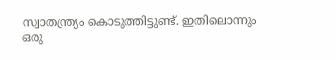സ്വാതന്ത്ര്യം കൊടുത്തിട്ടുണ്ട്. ഇതിലൊന്നും ഒരു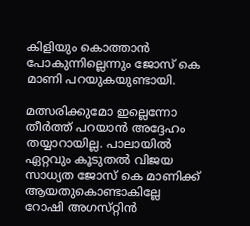കിളിയും കൊത്താൻ പോകുന്നില്ലെന്നും ജോസ് കെ മാണി പറയുകയുണ്ടായി.

മത്സരിക്കുമോ ഇല്ലെന്നോ തീർത്ത് പറയാൻ അദ്ദേഹം തയ്യാറായില്ല. പാലായില്‍ ഏറ്റവും കൂടുതല്‍ വിജയ സാധ്യത ജോസ് കെ മാണിക്ക് ആയതുകൊണ്ടാകില്ലേ റോഷി അഗസ്‌റ്റിൻ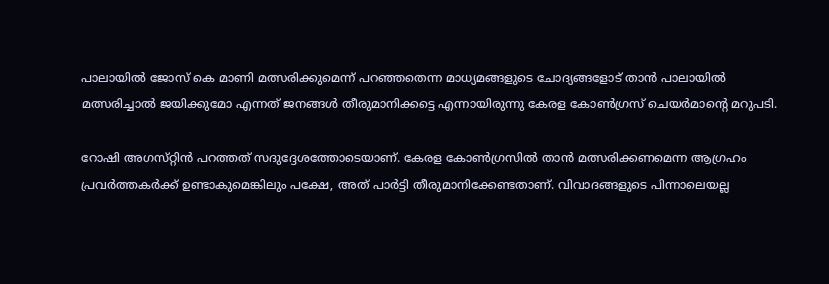പാലായില്‍ ജോസ് കെ മാണി മത്സരിക്കുമെന്ന് പറഞ്ഞതെന്ന മാധ്യമങ്ങളുടെ ചോദ്യങ്ങളോട് താൻ പാലായില്‍ മത്സരിച്ചാല്‍ ജയിക്കുമോ എന്നത് ജനങ്ങള്‍ തീരുമാനിക്കട്ടെ എന്നായിരുന്നു കേരള കോണ്‍ഗ്രസ് ചെയർമാന്റെ മറുപടി.

റോഷി അഗസ്‌റ്റിൻ പറത്തത് സദുദ്ദേശത്തോടെയാണ്. കേരള കോണ്‍ഗ്രസില്‍ താൻ മത്സരിക്കണമെന്ന ആഗ്രഹം പ്രവർത്തകർക്ക് ഉണ്ടാകുമെങ്കിലും പക്ഷേ, അത് പാർട്ടി തീരുമാനിക്കേണ്ടതാണ്. വിവാദങ്ങളുടെ പിന്നാലെയല്ല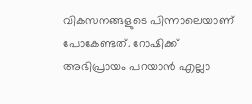വികസനങ്ങളുടെ പിന്നാലെയാണ് പോകേണ്ടത്. റോഷിക്ക് അഭിപ്രായം പറയാൻ എല്ലാ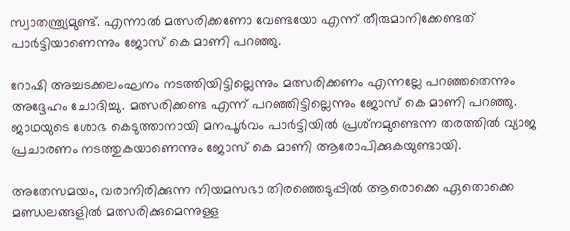സ്വാതന്ത്ര്യമുണ്ട്. എന്നാല്‍ മത്സരിക്കണോ വേണ്ടയോ എന്ന് തീരുമാനിക്കേണ്ടത് പാർട്ടിയാണെന്നും ജോസ് കെ മാണി പറഞ്ഞു.

റോഷി അച്ചടക്കലംഘനം നടത്തിയിട്ടില്ലെന്നും മത്സരിക്കണം എന്നല്ലേ പറഞ്ഞതെന്നും അദ്ദേഹം ചോദിച്ചു. മത്സരിക്കണ്ട എന്ന് പറഞ്ഞിട്ടില്ലെന്നും ജോസ് കെ മാണി പറഞ്ഞു. ജാഥയുടെ ശോഭ കെടുത്താനായി മനപൂര്‍വം പാര്‍ട്ടിയില്‍ പ്രശ്‌നമുണ്ടെന്ന തരത്തില്‍ വ്യാജ പ്രചാരണം നടത്തുകയാണെന്നും ജോസ് കെ മാണി ആരോപിക്കുകയുണ്ടായി.

അതേസമയം, വരാനിരിക്കുന്ന നിയമസഭാ തിരഞ്ഞെടുപ്പില്‍ ആരൊക്കെ ഏതൊക്കെ മണ്ഡലങ്ങളില്‍ മത്സരിക്കുമെന്നുള്ള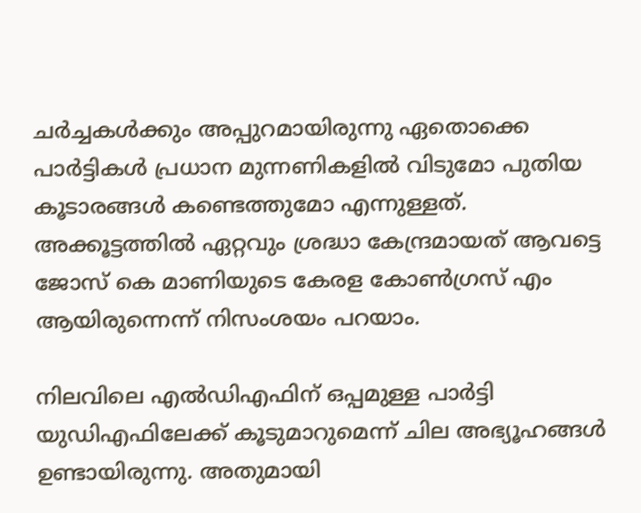ചർച്ചകള്‍ക്കും അപ്പുറമായിരുന്നു ഏതൊക്കെ പാർട്ടികള്‍ പ്രധാന മുന്നണികളില്‍ വിടുമോ പുതിയ കൂടാരങ്ങള്‍ കണ്ടെത്തുമോ എന്നുള്ളത്. അക്കൂട്ടത്തില്‍ ഏറ്റവും ശ്രദ്ധാ കേന്ദ്രമായത് ആവട്ടെ ജോസ് കെ മാണിയുടെ കേരള കോണ്‍ഗ്രസ് എം ആയിരുന്നെന്ന് നിസംശയം പറയാം.

നിലവിലെ എല്‍ഡിഎഫിന് ഒപ്പമുള്ള പാർട്ടി യുഡിഎഫിലേക്ക് കൂടുമാറുമെന്ന് ചില അഭ്യൂഹങ്ങള്‍ ഉണ്ടായിരുന്നു. അതുമായി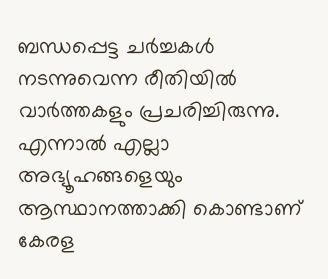ബന്ധപ്പെട്ട ചർച്ചകള്‍ നടന്നുവെന്ന രീതിയില്‍ വാർത്തകളും പ്രചരിച്ചിരുന്നു. എന്നാല്‍ എല്ലാ അഭ്യൂഹങ്ങളെയും ആസ്ഥാനത്താക്കി കൊണ്ടാണ് കേരള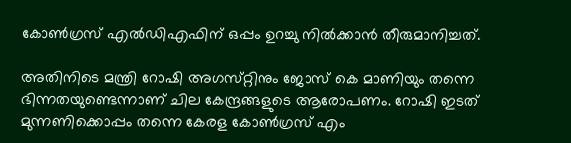കോണ്‍ഗ്രസ് എല്‍ഡിഎഫിന് ഒപ്പം ഉറച്ചു നില്‍ക്കാൻ തീരുമാനിച്ചത്.

അതിനിടെ മന്ത്രി റോഷി അഗസ്‌റ്റിനും ജോസ് കെ മാണിയും തന്നെ ഭിന്നതയുണ്ടെന്നാണ് ചില കേന്ദ്രങ്ങളുടെ ആരോപണം. റോഷി ഇടത് മുന്നണിക്കൊപ്പം തന്നെ കേരള കോണ്‍ഗ്രസ് എം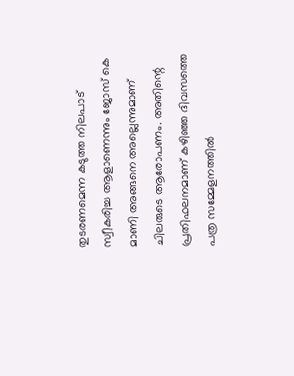തുടരണമെന്ന കടുത്ത നിലപാട് സ്വീകരിച്ച ആളാണെന്നും ജോസ് കെ മാണി അങ്ങനെ അല്ലെന്നുമാണ് ചിലരുടെ ആരോപണം. അതിന്റെ പ്രതിഫലനമാണ് കഴിഞ്ഞ ദിവസത്തെ പത്ര സമ്മേളനത്തില്‍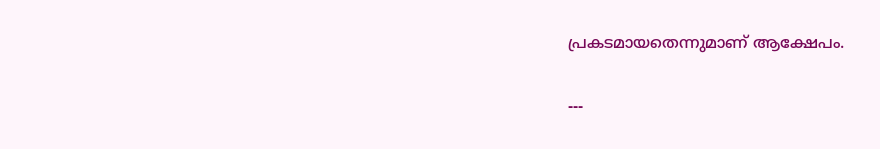പ്രകടമായതെന്നുമാണ് ആക്ഷേപം.

---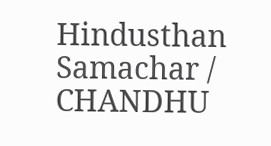Hindusthan Samachar / CHANDHU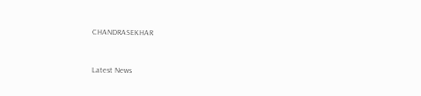CHANDRASEKHAR


Latest News